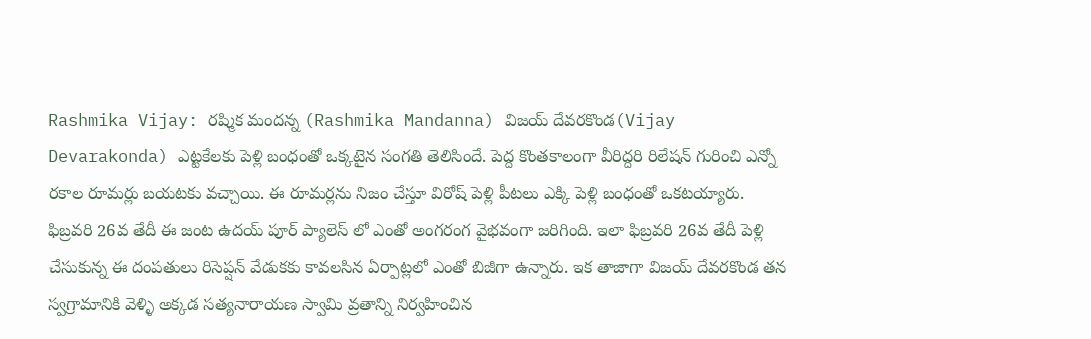Rashmika Vijay: రష్మిక మందన్న (Rashmika Mandanna) విజయ్ దేవరకొండ(Vijay Devarakonda) ఎట్టకేలకు పెళ్లి బంధంతో ఒక్కటైన సంగతి తెలిసిందే. పెద్ద కొంతకాలంగా వీరిద్దరి రిలేషన్ గురించి ఎన్నో రకాల రూమర్లు బయటకు వచ్చాయి. ఈ రూమర్లను నిజం చేస్తూ విరోష్ పెళ్లి పీటలు ఎక్కి పెళ్లి బంధంతో ఒకటయ్యారు. ఫిబ్రవరి 26వ తేదీ ఈ జంట ఉదయ్ పూర్ ప్యాలెస్ లో ఎంతో అంగరంగ వైభవంగా జరిగింది. ఇలా ఫిబ్రవరి 26వ తేదీ పెళ్లి చేసుకున్న ఈ దంపతులు రిసెప్షన్ వేడుకకు కావలసిన ఏర్పాట్లలో ఎంతో బిజీగా ఉన్నారు. ఇక తాజాగా విజయ్ దేవరకొండ తన స్వగ్రామానికి వెళ్ళి అక్కడ సత్యనారాయణ స్వామి వ్రతాన్ని నిర్వహించిన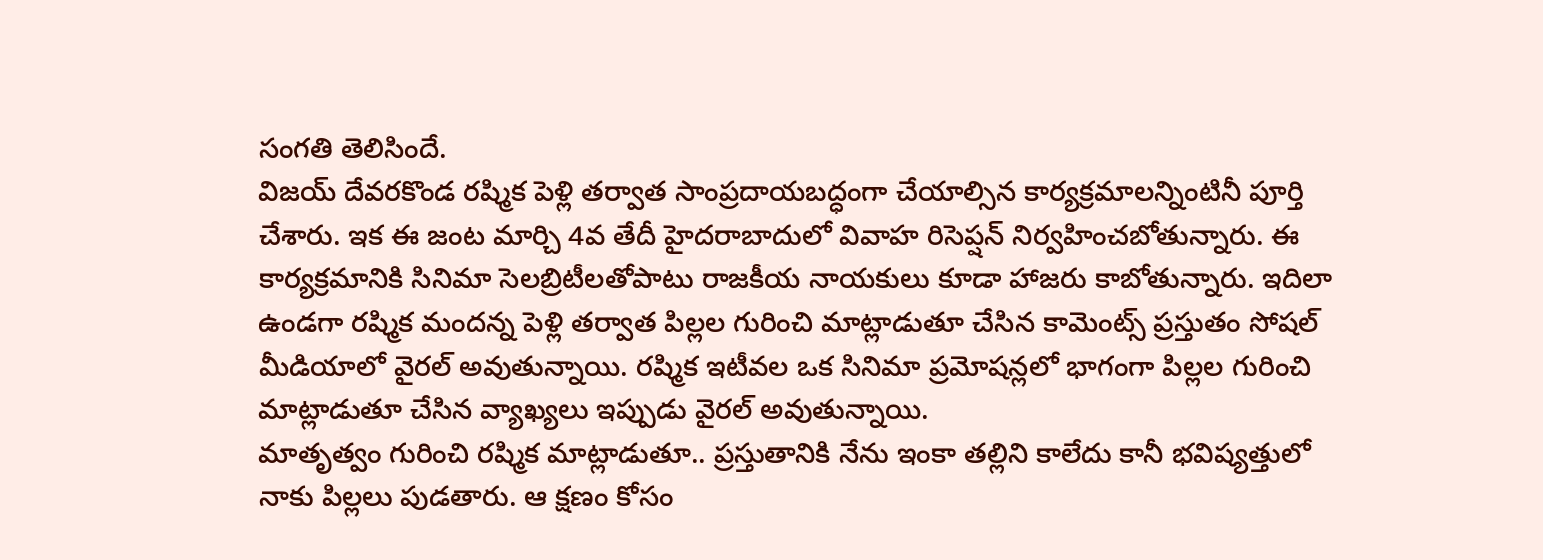సంగతి తెలిసిందే.
విజయ్ దేవరకొండ రష్మిక పెళ్లి తర్వాత సాంప్రదాయబద్ధంగా చేయాల్సిన కార్యక్రమాలన్నింటినీ పూర్తి చేశారు. ఇక ఈ జంట మార్చి 4వ తేదీ హైదరాబాదులో వివాహ రిసెప్షన్ నిర్వహించబోతున్నారు. ఈ కార్యక్రమానికి సినిమా సెలబ్రిటీలతోపాటు రాజకీయ నాయకులు కూడా హాజరు కాబోతున్నారు. ఇదిలా ఉండగా రష్మిక మందన్న పెళ్లి తర్వాత పిల్లల గురించి మాట్లాడుతూ చేసిన కామెంట్స్ ప్రస్తుతం సోషల్ మీడియాలో వైరల్ అవుతున్నాయి. రష్మిక ఇటీవల ఒక సినిమా ప్రమోషన్లలో భాగంగా పిల్లల గురించి మాట్లాడుతూ చేసిన వ్యాఖ్యలు ఇప్పుడు వైరల్ అవుతున్నాయి.
మాతృత్వం గురించి రష్మిక మాట్లాడుతూ.. ప్రస్తుతానికి నేను ఇంకా తల్లిని కాలేదు కానీ భవిష్యత్తులో నాకు పిల్లలు పుడతారు. ఆ క్షణం కోసం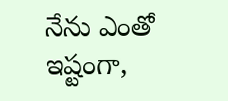నేను ఎంతో ఇష్టంగా,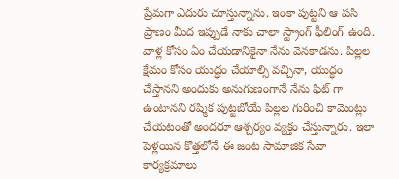ప్రేమగా ఎదురు చూస్తున్నాను. ఇంకా పుట్టని ఆ పసి ప్రాణం మీద ఇప్పుడే నాకు చాలా స్ట్రాంగ్ ఫీలింగ్ ఉంది. వాళ్ల కోసం ఏం చేయడానికైనా నేను వెనకాడను. పిల్లల క్షేమం కోసం యుద్ధం చేయాల్సి వచ్చినా, యుద్ధం చేస్తానని అందుకు అనుగుణంగానే నేను ఫిట్ గా ఉంటానని రష్మిక పుట్టబోయే పిల్లల గురించి కామెంట్లు చేయటంతో అందరూ ఆశ్చర్యం వ్యక్తం చేస్తున్నారు. ఇలా పెళ్లయిన కొత్తలోనే ఈ జంట సామాజిక సేవా కార్యక్రమాలు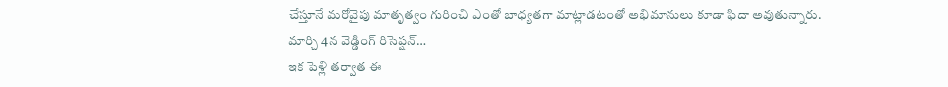చేస్తూనే మరోవైపు మాతృత్వం గురించి ఎంతో బాధ్యతగా మాట్లాడటంతో అభిమానులు కూడా ఫిదా అవుతున్నారు.
మార్చి 4న వెడ్డింగ్ రిసెప్షన్…
ఇక పెళ్లి తర్వాత ఈ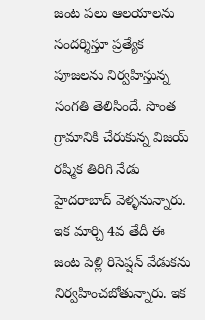జంట పలు ఆలయాలను సందర్శిస్తూ ప్రత్యేక పూజలను నిర్వహిస్తున్న సంగతి తెలిసిందే. సొంత గ్రామానికి చేరుకున్న విజయ్ రష్మిక తిరిగి నేడు హైదరాబాద్ వెళ్ళనున్నారు. ఇక మార్చి 4వ తేదీ ఈ జంట పెళ్లి రిసెప్షన్ వేడుకను నిర్వహించబోతున్నారు. ఇక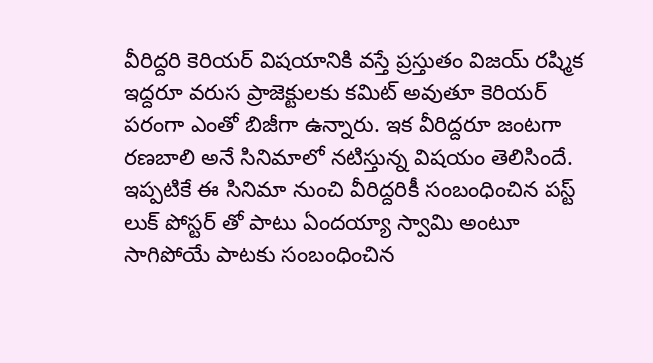వీరిద్దరి కెరియర్ విషయానికి వస్తే ప్రస్తుతం విజయ్ రష్మిక ఇద్దరూ వరుస ప్రాజెక్టులకు కమిట్ అవుతూ కెరియర్ పరంగా ఎంతో బిజీగా ఉన్నారు. ఇక వీరిద్దరూ జంటగా రణబాలి అనే సినిమాలో నటిస్తున్న విషయం తెలిసిందే. ఇప్పటికే ఈ సినిమా నుంచి వీరిద్దరికీ సంబంధించిన పస్ట్ లుక్ పోస్టర్ తో పాటు ఏందయ్యా స్వామి అంటూ సాగిపోయే పాటకు సంబంధించిన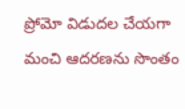ప్రోమో విడుదల చేయగా మంచి ఆదరణను సొంతం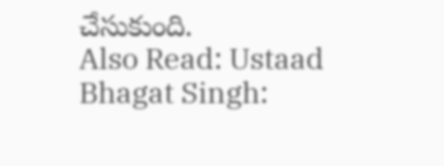చేసుకుంది.
Also Read: Ustaad Bhagat Singh: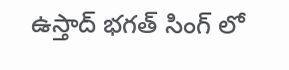ఉస్తాద్ భగత్ సింగ్ లో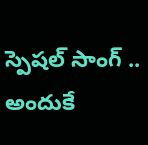స్పెషల్ సాంగ్ .. అందుకే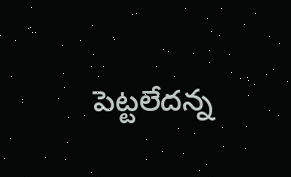పెట్టలేదన్న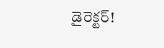డైరెక్టర్!